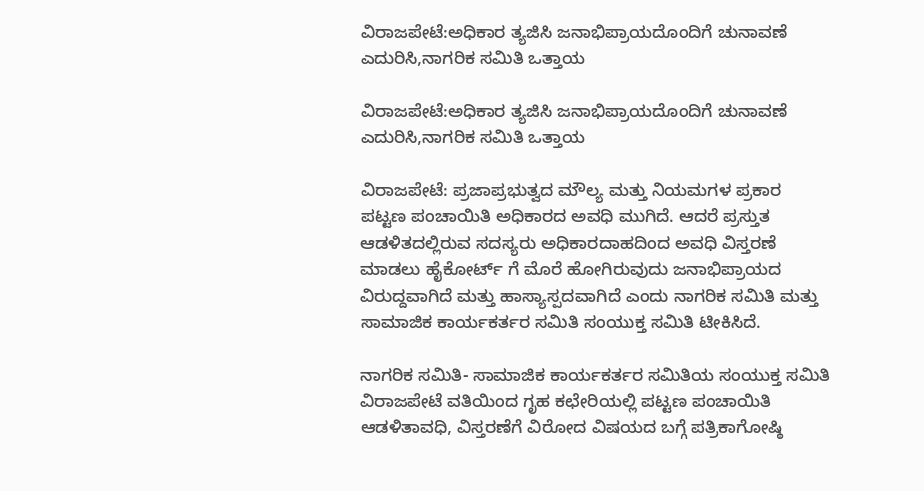ವಿರಾಜಪೇಟೆ:ಅಧಿಕಾರ ತ್ಯಜಿಸಿ ಜನಾಭಿಪ್ರಾಯದೊಂದಿಗೆ ಚುನಾವಣೆ ಎದುರಿಸಿ,ನಾಗರಿಕ ಸಮಿತಿ ಒತ್ತಾಯ

ವಿರಾಜಪೇಟೆ:ಅಧಿಕಾರ ತ್ಯಜಿಸಿ ಜನಾಭಿಪ್ರಾಯದೊಂದಿಗೆ ಚುನಾವಣೆ ಎದುರಿಸಿ,ನಾಗರಿಕ ಸಮಿತಿ ಒತ್ತಾಯ

ವಿರಾಜಪೇಟೆ: ಪ್ರಜಾಪ್ರಭುತ್ವದ ಮೌಲ್ಯ ಮತ್ತು ನಿಯಮಗಳ ಪ್ರಕಾರ ಪಟ್ಟಣ ಪಂಚಾಯಿತಿ ಅಧಿಕಾರದ ಅವಧಿ ಮುಗಿದೆ. ಆದರೆ‌ ಪ್ರಸ್ತುತ ಆಡಳಿತದಲ್ಲಿರುವ ಸದಸ್ಯರು ಅಧಿಕಾರದಾಹದಿಂದ ಅವಧಿ ವಿಸ್ತರಣೆ ಮಾಡಲು ಹೈಕೋರ್ಟ್ ಗೆ ಮೊರೆ ಹೋಗಿರುವುದು ಜನಾಭಿಪ್ರಾಯದ ವಿರುದ್ದವಾಗಿದೆ ಮತ್ತು ಹಾಸ್ಯಾಸ್ಪದವಾಗಿದೆ ಎಂದು ನಾಗರಿಕ ಸಮಿತಿ ಮತ್ತು ಸಾಮಾಜಿಕ ಕಾರ್ಯಕರ್ತರ ಸಮಿತಿ ಸಂಯುಕ್ತ ಸಮಿತಿ ಟೀಕಿಸಿದೆ.

ನಾಗರಿಕ ಸಮಿತಿ- ಸಾಮಾಜಿಕ ಕಾರ್ಯಕರ್ತರ ಸಮಿತಿಯ ಸಂಯುಕ್ತ ಸಮಿತಿ ವಿರಾಜಪೇಟೆ ವತಿಯಿಂದ ಗೃಹ ಕಛೇರಿಯಲ್ಲಿ ಪಟ್ಟಣ ಪಂಚಾಯಿತಿ ಆಡಳಿತಾವಧಿ, ವಿಸ್ತರಣೆಗೆ ವಿರೋದ ವಿಷಯದ ಬಗ್ಗೆ ಪತ್ರಿಕಾಗೋಷ್ಠಿ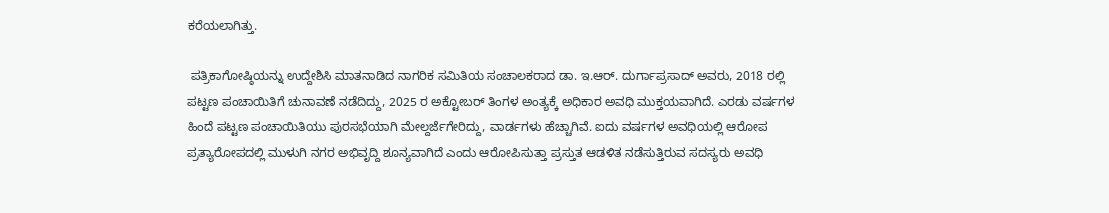ಕರೆಯಲಾಗಿತ್ತು.

 ಪತ್ರಿಕಾಗೋಷ್ಠಿಯನ್ನು ಉದ್ದೇಶಿಸಿ ಮಾತನಾಡಿದ ನಾಗರಿಕ ಸಮಿತಿಯ ಸಂಚಾಲಕರಾದ ಡಾ. ಇ.ಆರ್. ದುರ್ಗಾಪ್ರಸಾದ್ ಅವರು, 2018 ರಲ್ಲಿ ಪಟ್ಟಣ ಪಂಚಾಯಿತಿಗೆ ಚುನಾವಣೆ ನಡೆದಿದ್ದು, 2025 ರ ಅಕ್ಟೋಬರ್ ತಿಂಗಳ ಅಂತ್ಯಕ್ಕೆ ಅಧಿಕಾರ ಅವಧಿ ಮುಕ್ತಯವಾಗಿದೆ. ಎರಡು ವರ್ಷಗಳ ಹಿಂದೆ ಪಟ್ಟಣ ಪಂಚಾಯಿತಿಯು ಪುರಸಭೆಯಾಗಿ ಮೇಲ್ದರ್ಜೆಗೇರಿದ್ದು, ವಾರ್ಡಗಳು ಹೆಚ್ಚಾಗಿವೆ. ಐದು ವರ್ಷಗಳ ಅವಧಿಯಲ್ಲಿ ಆರೋಪ ಪ್ರತ್ಯಾರೋಪದಲ್ಲಿ ಮುಳುಗಿ ನಗರ ಅಭಿವೃದ್ದಿ ಶೂನ್ಯವಾಗಿದೆ ಎಂದು ಆರೋಪಿಸುತ್ತಾ ಪ್ರಸ್ತುತ ಆಡಳಿತ ನಡೆಸುತ್ತಿರುವ ಸದಸ್ಯರು ಅವಧಿ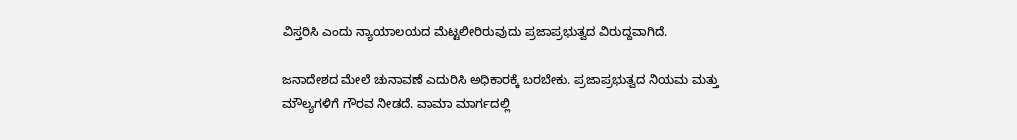ವಿಸ್ತರಿಸಿ ಎಂದು ನ್ಯಾಯಾಲಯದ ಮೆಟ್ಟಲೀರಿರುವುದು ಪ್ರಜಾಪ್ರಭುತ್ವದ ವಿರುದ್ದವಾಗಿದೆ.

ಜನಾದೇಶದ ಮೇಲೆ ಚುನಾವಣೆ ಎದುರಿಸಿ ಅಧಿಕಾರಕ್ಕೆ ಬರಬೇಕು. ಪ್ರಜಾಪ್ರಭುತ್ವದ ನಿಯಮ ಮತ್ತು ಮೌಲ್ಯಗಳಿಗೆ ಗೌರವ ನೀಡದೆ. ವಾಮಾ ಮಾರ್ಗದಲ್ಲಿ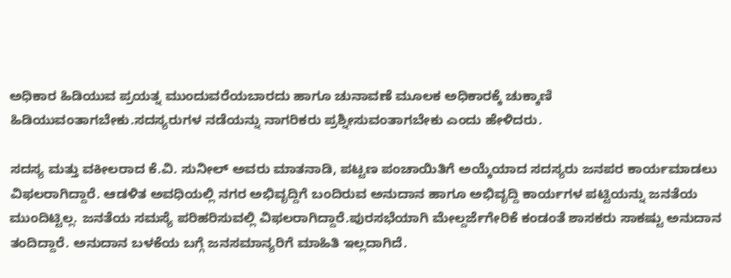ಅಧಿಕಾರ ಹಿಡಿಯುವ ಪ್ರಯತ್ನ ಮುಂದುವರೆಯಬಾರದು ಹಾಗೂ ಚುನಾವಣೆ ಮೂಲಕ ಅಧಿಕಾರಕ್ಕೆ ಚುಕ್ಕಾಣಿ ಹಿಡಿಯುವಂತಾಗಬೇಕು.ಸದಸ್ಯರುಗಳ ನಡೆಯನ್ನು ನಾಗರಿಕರು ಪ್ರಶ್ನೀಸುವಂತಾಗಬೇಕು ಎಂದು ಹೇಳಿದರು.

ಸದಸ್ಯ ಮತ್ತು ವಕೀಲರಾದ ಕೆ.ವಿ. ಸುನೀಲ್ ಅವರು ಮಾತನಾಡಿ, ಪಟ್ಟಣ ಪಂಚಾಯಿತಿಗೆ ಅಯ್ಕೆಯಾದ ಸದಸ್ಯರು ಜನಪರ ಕಾರ್ಯಮಾಡಲು ವಿಫಲರಾಗಿದ್ದಾರೆ. ಆಡಳಿತ ಅವಧಿಯಲ್ಲಿ ನಗರ ಅಭಿವೃದ್ದಿಗೆ ಬಂದಿರುವ ಅನುದಾನ ಹಾಗೂ ಅಭಿವೃದ್ದಿ ಕಾರ್ಯಗಳ ಪಟ್ಟಿಯನ್ನು ಜನತೆಯ ಮುಂದಿಟ್ಟಿಲ್ಲ. ಜನತೆಯ ಸಮಸ್ಯೆ ಪರಿಹರಿಸುವಲ್ಲಿ ವಿಫಲರಾಗಿದ್ದಾರೆ.ಪುರಸಭೆಯಾಗಿ ಮೇಲ್ದರ್ಜೆಗೇರಿಕೆ ಕಂಡಂತೆ ಶಾಸಕರು ಸಾಕಷ್ಟು ಅನುದಾನ ತಂದಿದ್ದಾರೆ. ಅನುದಾನ ಬಳಕೆಯ ಬಗ್ಗೆ ಜನಸಮಾನ್ಯರಿಗೆ ಮಾಹಿತಿ ಇಲ್ಲದಾಗಿದೆ.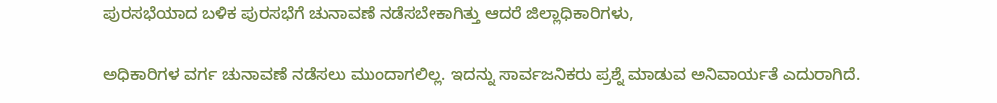ಪುರಸಭೆಯಾದ ಬಳಿಕ ಪುರಸಭೆಗೆ ಚುನಾವಣೆ ನಡೆಸಬೇಕಾಗಿತ್ತು ಆದರೆ ಜಿಲ್ಲಾಧಿಕಾರಿಗಳು,

ಅಧಿಕಾರಿಗಳ ವರ್ಗ ಚುನಾವಣೆ ನಡೆಸಲು ಮುಂದಾಗಲಿಲ್ಲ. ಇದನ್ನು ಸಾರ್ವಜನಿಕರು ಪ್ರಶ್ನೆ ಮಾಡುವ ಅನಿವಾರ್ಯತೆ ಎದುರಾಗಿದೆ.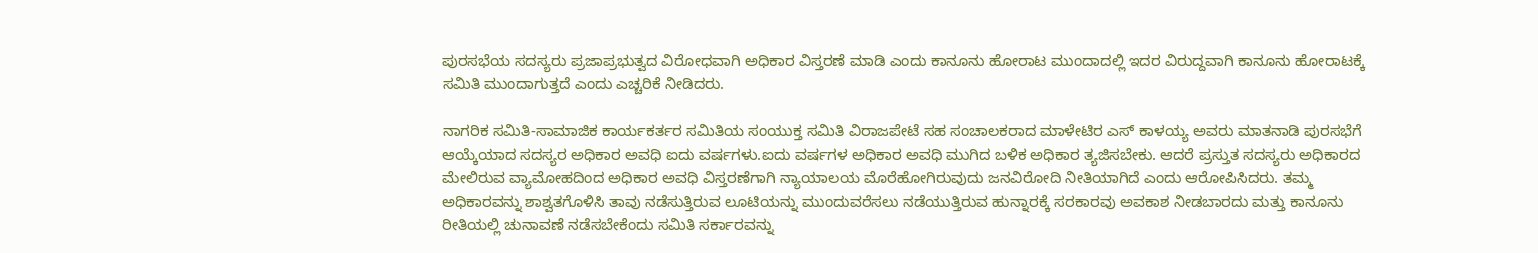ಪುರಸಭೆಯ ಸದಸ್ಯರು ಪ್ರಜಾಪ್ರಭುತ್ವದ ವಿರೋಧವಾಗಿ ಅಧಿಕಾರ ವಿಸ್ತರಣೆ ಮಾಡಿ ಎಂದು ಕಾನೂನು ಹೋರಾಟ ಮುಂದಾದಲ್ಲಿ ಇದರ ವಿರುದ್ದವಾಗಿ ಕಾನೂನು ಹೋರಾಟಕ್ಕೆ ಸಮಿತಿ ಮುಂದಾಗುತ್ತದೆ ಎಂದು ಎಚ್ಚರಿಕೆ ನೀಡಿದರು.

ನಾಗರಿಕ ಸಮಿತಿ-ಸಾಮಾಜಿಕ ಕಾರ್ಯಕರ್ತರ ಸಮಿತಿಯ ಸಂಯುಕ್ತ ಸಮಿತಿ ವಿರಾಜಪೇಟೆ ಸಹ ಸಂಚಾಲಕರಾದ ಮಾಳೇಟಿರ ಎಸ್ ಕಾಳಯ್ಯ ಅವರು ಮಾತನಾಡಿ ಪುರಸಭೆಗೆ ಆಯ್ಕೆಯಾದ ಸದಸ್ಯರ ಅಧಿಕಾರ ಅವಧಿ ಐದು ವರ್ಷಗಳು.ಐದು ವರ್ಷಗಳ ಅಧಿಕಾರ ಅವಧಿ ಮುಗಿದ ಬಳಿಕ ಅಧಿಕಾರ ತ್ಯಜಿಸಬೇಕು. ಆದರೆ ಪ್ರಸ್ತುತ ಸದಸ್ಯರು ಅಧಿಕಾರದ ಮೇಲಿರುವ ವ್ಯಾಮೋಹದಿಂದ ಅಧಿಕಾರ ಅವಧಿ ವಿಸ್ತರಣೆಗಾಗಿ ನ್ಯಾಯಾಲಯ ಮೊರೆಹೋಗಿರುವುದು ಜನವಿರೋದಿ ನೀತಿಯಾಗಿದೆ ಎಂದು ಆರೋಪಿಸಿದರು. ತಮ್ಮ ಅಧಿಕಾರವನ್ನು ಶಾಶ್ವತಗೊಳಿಸಿ ತಾವು ನಡೆಸುತ್ತಿರುವ ಲೂಟಿಯನ್ನು ಮುಂದುವರೆಸಲು ನಡೆಯುತ್ತಿರುವ ಹುನ್ನಾರಕ್ಕೆ ಸರಕಾರವು ಅವಕಾಶ ನೀಡಬಾರದು ಮತ್ತು ಕಾನೂನು ರೀತಿಯಲ್ಲಿ ಚುನಾವಣೆ ನಡೆಸಬೇಕೆಂದು ಸಮಿತಿ ಸರ್ಕಾರವನ್ನು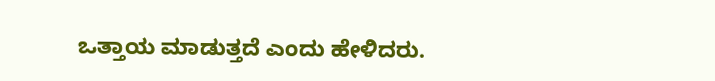ಒತ್ತಾಯ ಮಾಡುತ್ತದೆ ಎಂದು ಹೇಳಿದರು.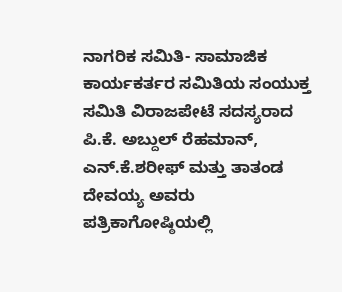ನಾಗರಿಕ ಸಮಿತಿ- ಸಾಮಾಜಿಕ ಕಾರ್ಯಕರ್ತರ ಸಮಿತಿಯ ಸಂಯುಕ್ತ ಸಮಿತಿ ವಿರಾಜಪೇಟೆ ಸದಸ್ಯರಾದ ಪಿ.ಕೆ. ಅಬ್ದುಲ್ ರೆಹಮಾನ್, ಎನ್.ಕೆ.ಶರೀಫ್ ಮತ್ತು ತಾತಂಡ ದೇವಯ್ಯ ಅವರು ಪತ್ರಿಕಾಗೋಷ್ಠಿಯಲ್ಲಿ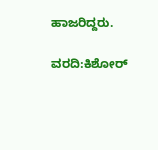ಹಾಜರಿದ್ದರು.

ವರದಿ:ಕಿಶೋರ್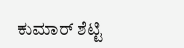ಕುಮಾರ್ ಶೆಟ್ಟಿ